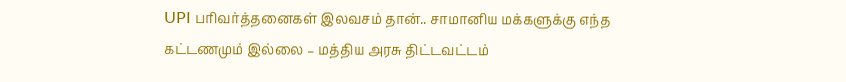UPI பரிவர்த்தனைகள் இலவசம் தான்.. சாமானிய மக்களுக்கு எந்த கட்டணமும் இல்லை – மத்திய அரசு திட்டவட்டம்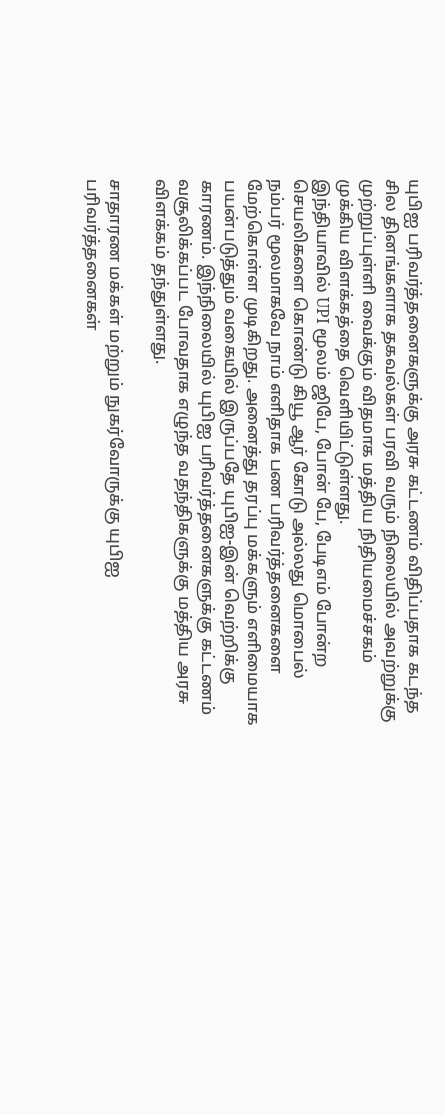யுபிஐ பரிவர்த்தனைகளுக்கு அரசு கட்டணம் விதிப்பதாக கடந்த சில தினங்களாக தகவல்கள் பரவி வரும் நிலையில் அவற்றுக்கு முற்றுப்புள்ளி வைக்கும் விதமாக மத்திய நிதியமைச்சகம் முக்கிய விளக்கத்தை வெளியிட்டுள்ளது.
இந்தியாவில் UPI மூலம் ஜிபே, போன் பே, பேடிஎம் போன்ற செயலிகளை கொண்டு கியூ ஆர் கோடு அல்லது மொபைல் நம்பர் மூலமாகவே நாம் எளிதாக பண பரிவர்த்தனைகளை மேற்கொள்ள முடிகிறது. அனைத்து தரப்பு மக்களும் எளிமையாக பயன்படுத்தும் வகையில் இருப்பதே யுபிஐ-இன் வெற்றிக்கு காரணம். இந்நிலையில் யுபிஐ பரிவர்த்தனைகளுக்கு கட்டணம் வசூலிக்கப்பட போவதாக எழுந்த வதந்திகளுக்கு மத்திய அரசு விளக்கம் தந்துள்ளது.

சாதாரண மக்கள் மற்றும் நுகர்வோருக்கு யுபிஐ பரிவர்த்தனைகள்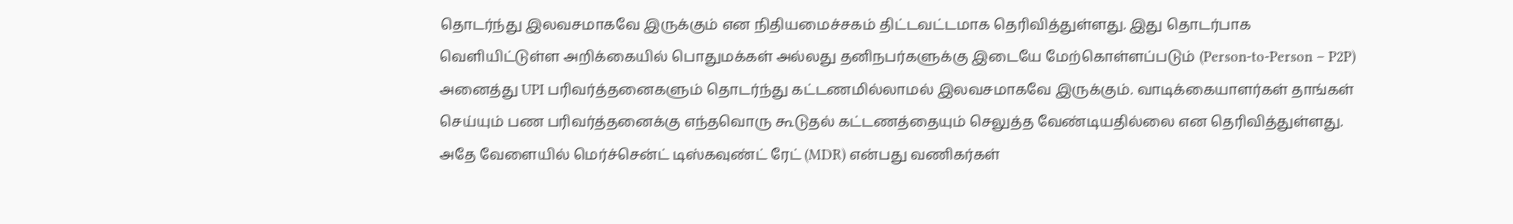தொடர்ந்து இலவசமாகவே இருக்கும் என நிதியமைச்சகம் திட்டவட்டமாக தெரிவித்துள்ளது. இது தொடர்பாக வெளியிட்டுள்ள அறிக்கையில் பொதுமக்கள் அல்லது தனிநபர்களுக்கு இடையே மேற்கொள்ளப்படும் (Person-to-Person – P2P) அனைத்து UPI பரிவர்த்தனைகளும் தொடர்ந்து கட்டணமில்லாமல் இலவசமாகவே இருக்கும். வாடிக்கையாளர்கள் தாங்கள் செய்யும் பண பரிவர்த்தனைக்கு எந்தவொரு கூடுதல் கட்டணத்தையும் செலுத்த வேண்டியதில்லை என தெரிவித்துள்ளது.
அதே வேளையில் மெர்ச்சென்ட் டிஸ்கவுண்ட் ரேட் (MDR) என்பது வணிகர்கள்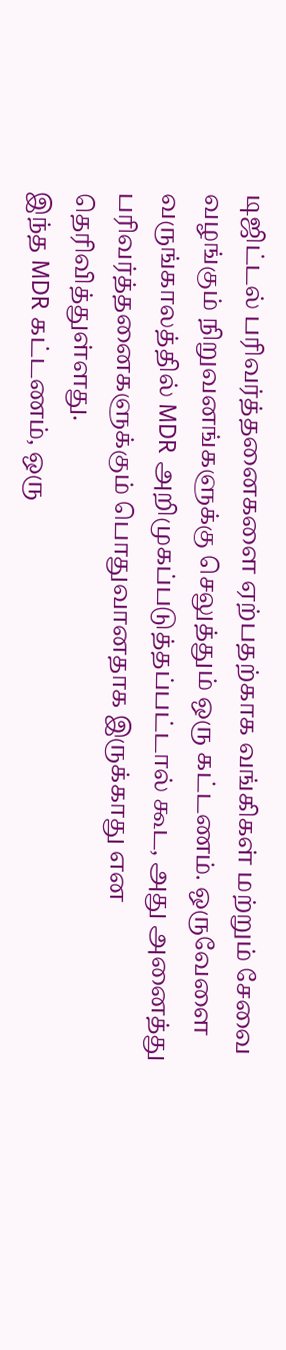டிஜிட்டல் பரிவர்த்தனைகளை ஏற்பதற்காக வங்கிகள் மற்றும் சேவை வழங்கும் நிறுவனங்களுக்கு செலுத்தும் ஒரு கட்டணம். ஒருவேளை வருங்காலத்தில் MDR அறிமுகப்படுத்தப்பட்டால் கூட, அது அனைத்து பரிவர்த்தனைகளுக்கும் பொதுவானதாக இருக்காது என தெரிவித்துள்ளது.
இந்த MDR கட்டணம், ஒரு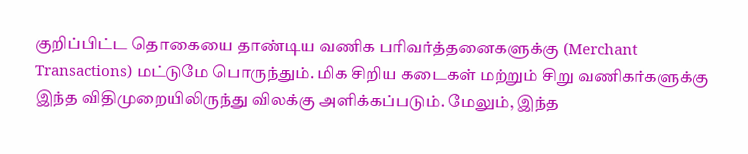குறிப்பிட்ட தொகையை தாண்டிய வணிக பரிவர்த்தனைகளுக்கு (Merchant Transactions) மட்டுமே பொருந்தும். மிக சிறிய கடைகள் மற்றும் சிறு வணிகர்களுக்கு இந்த விதிமுறையிலிருந்து விலக்கு அளிக்கப்படும். மேலும், இந்த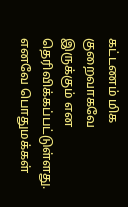கட்டணம் மிக குறைவாகவே இருக்கும் என தெரிவிக்கப்பட்டுள்ளது.
எனவே பொதுமக்கள்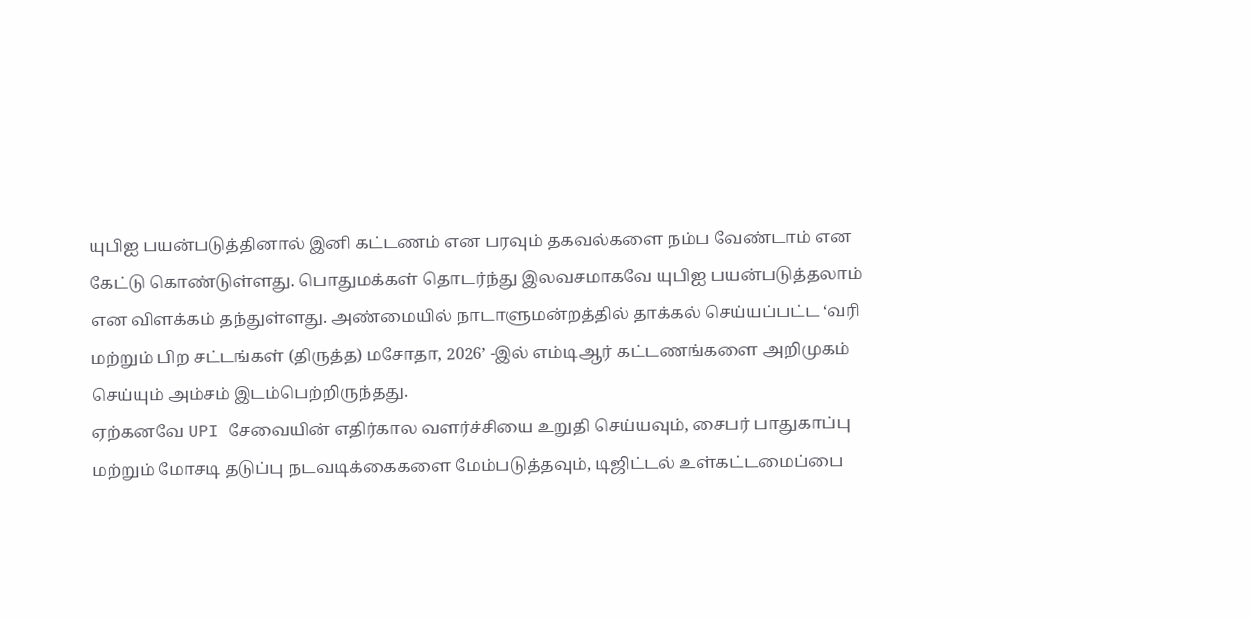யுபிஐ பயன்படுத்தினால் இனி கட்டணம் என பரவும் தகவல்களை நம்ப வேண்டாம் என கேட்டு கொண்டுள்ளது. பொதுமக்கள் தொடர்ந்து இலவசமாகவே யுபிஐ பயன்படுத்தலாம் என விளக்கம் தந்துள்ளது. அண்மையில் நாடாளுமன்றத்தில் தாக்கல் செய்யப்பட்ட ‘வரி மற்றும் பிற சட்டங்கள் (திருத்த) மசோதா, 2026’ -இல் எம்டிஆர் கட்டணங்களை அறிமுகம் செய்யும் அம்சம் இடம்பெற்றிருந்தது.
ஏற்கனவே UPI சேவையின் எதிர்கால வளர்ச்சியை உறுதி செய்யவும், சைபர் பாதுகாப்பு மற்றும் மோசடி தடுப்பு நடவடிக்கைகளை மேம்படுத்தவும், டிஜிட்டல் உள்கட்டமைப்பை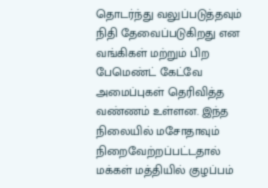தொடர்ந்து வலுப்படுத்தவும் நிதி தேவைப்படுகிறது என வங்கிகள் மற்றும் பிற பேமெண்ட் கேட்வே அமைப்புகள் தெரிவித்த வண்ணம் உள்ளன. இந்த நிலையில் மசோதாவும் நிறைவேற்றப்பட்டதால் மக்கள் மத்தியில் குழப்பம்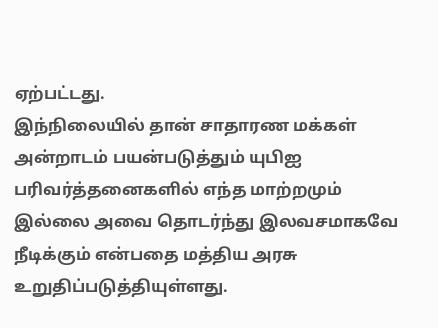ஏற்பட்டது.
இந்நிலையில் தான் சாதாரண மக்கள் அன்றாடம் பயன்படுத்தும் யுபிஐ பரிவர்த்தனைகளில் எந்த மாற்றமும் இல்லை அவை தொடர்ந்து இலவசமாகவே நீடிக்கும் என்பதை மத்திய அரசு உறுதிப்படுத்தியுள்ளது.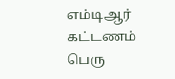எம்டிஆர் கட்டணம் பெரு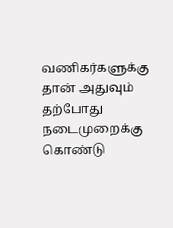வணிகர்களுக்கு தான் அதுவும் தற்போது நடைமுறைக்கு கொண்டு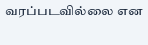வரப்படவில்லை என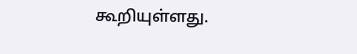கூறியுள்ளது.